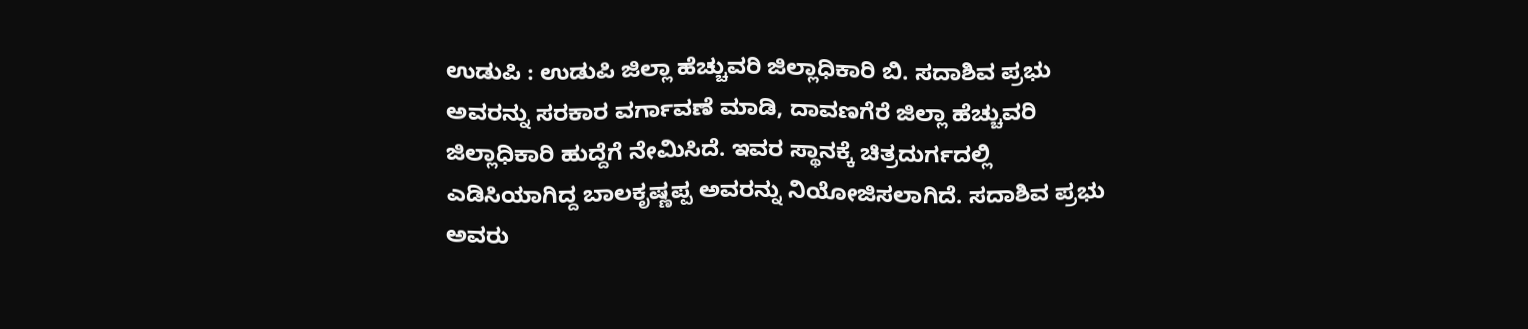ಉಡುಪಿ : ಉಡುಪಿ ಜಿಲ್ಲಾ ಹೆಚ್ಚುವರಿ ಜಿಲ್ಲಾಧಿಕಾರಿ ಬಿ. ಸದಾಶಿವ ಪ್ರಭು ಅವರನ್ನು ಸರಕಾರ ವರ್ಗಾವಣೆ ಮಾಡಿ, ದಾವಣಗೆರೆ ಜಿಲ್ಲಾ ಹೆಚ್ಚುವರಿ ಜಿಲ್ಲಾಧಿಕಾರಿ ಹುದ್ದೆಗೆ ನೇಮಿಸಿದೆ. ಇವರ ಸ್ಥಾನಕ್ಕೆ ಚಿತ್ರದುರ್ಗದಲ್ಲಿ ಎಡಿಸಿಯಾಗಿದ್ದ ಬಾಲಕೃಷ್ಣಪ್ಪ ಅವರನ್ನು ನಿಯೋಜಿಸಲಾಗಿದೆ. ಸದಾಶಿವ ಪ್ರಭು ಅವರು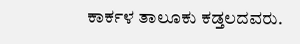ಕಾರ್ಕಳ ತಾಲೂಕು ಕಡ್ತಲದವರು.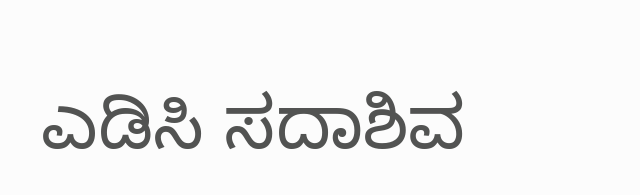ಎಡಿಸಿ ಸದಾಶಿವ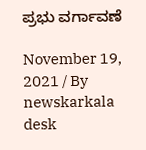ಪ್ರಭು ವರ್ಗಾವಣೆ

November 19, 2021 / By
newskarkala desk